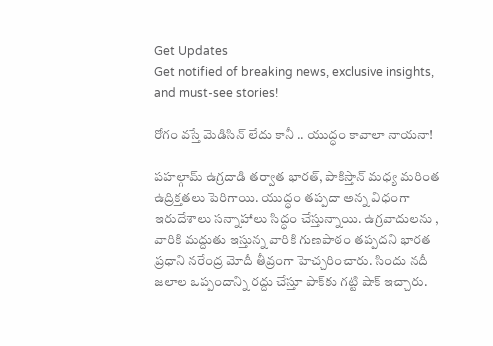Get Updates
Get notified of breaking news, exclusive insights, and must-see stories!

రోగం వస్తే మెడిసిన్ లేదు కానీ .. యుద్ధం కావాలా నాయనా!

పహల్గామ్ ఉగ్రదాడి తర్వాత భారత్, పాకిస్తాన్ మధ్య మరింత ఉద్రిక్తతలు పెరిగాయి. యుద్ధం తప్పదా అన్న విధంగా ఇరుదేశాలు సన్నాహాలు సిద్ధం చేస్తున్నాయి. ఉగ్రవాదులను , వారికి మద్దుతు ఇస్తున్న వారికి గుణపాఠం తప్పదని భారత ప్రధాని నరేంద్ర మోదీ తీవ్రంగా హెచ్చరించారు. సిందు నదీ జలాల ఒప్పందాన్ని రద్దు చేస్తూ పాక్‌కు గట్టి షాక్ ఇచ్చారు.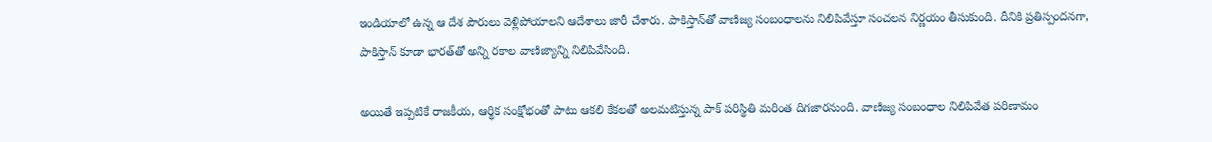ఇండియాలో ఉన్న ఆ దేశ పౌరులు వెళ్లిపోయాలని ఆదేశాలు జారీ చేశారు. పాకిస్తాన్‌తో వాణిజ్య సంబంధాలను నిలిపివేస్తూ సంచలన నిర్ణయం తీసుకుంది. దీనికి ప్రతిస్పందనగా, పాకిస్తాన్ కూడా భారత్‌తో అన్ని రకాల వాణిజ్యాన్ని నిలిపివేసింది.

అయితే ఇప్పటికే రాజకీయ, ఆర్థిక సంక్షోభంతో పాటు ఆకలి కేకలతో అలమటిస్తున్న పాక్ పరిస్థితి మరింత దిగజారనుంది. వాణిజ్య సంబంధాల నిలిపివేత పరిణామం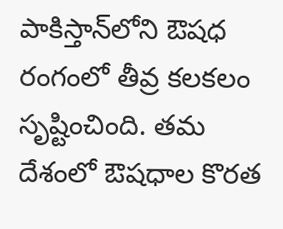పాకిస్తాన్‌లోని ఔషధ రంగంలో తీవ్ర కలకలం సృష్టించింది. తమ దేశంలో ఔషధాల కొరత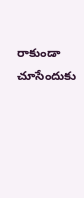రాకుండా చూసేందుకు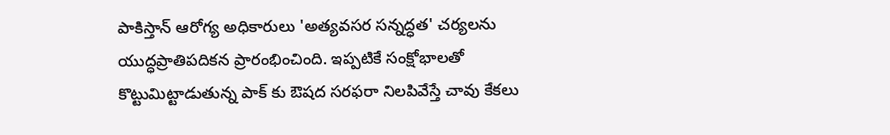పాకిస్తాన్ ఆరోగ్య అధికారులు 'అత్యవసర సన్నద్ధత' చర్యలను యుద్ధప్రాతిపదికన ప్రారంభించింది. ఇప్పటికే సంక్షోభాలతో కొట్టుమిట్టాడుతున్న పాక్‌ కు ఔషద సరఫరా నిలపివేస్తే చావు కేకలు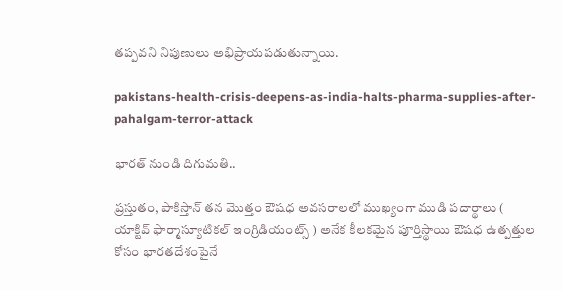తప్పవని నిపుణులు అభిప్రాయపడుతున్నాయి.

pakistans-health-crisis-deepens-as-india-halts-pharma-supplies-after-pahalgam-terror-attack

భారత్ నుండి దిగుమతి..

ప్రస్తుతం, పాకిస్తాన్ తన మొత్తం ఔషధ అవసరాలలో ముఖ్యంగా ముడి పదార్థాలు ( యాక్టివ్ ఫార్మాస్యూటికల్ ఇంగ్రిడియంట్స్ ) అనేక కీలకమైన పూర్తిస్థాయి ఔషధ ఉత్పత్తుల కోసం భారతదేశంపైనే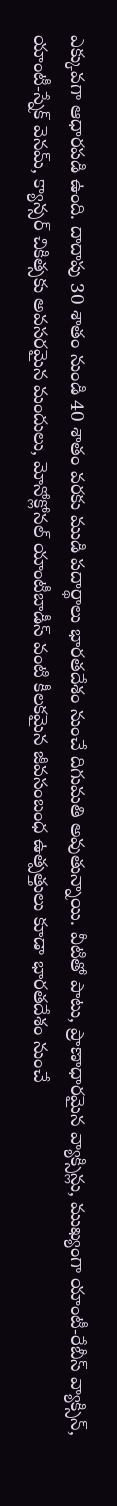ఎక్కువగా ఆధారపడి ఉంది. దాదాపు 30 శాతం నుండి 40 శాతం వరకు ముడి పదార్థాలు భారతదేశం నుంచే దిగుమతి అవుతున్నాయి. వీటితో పాటు, ప్రాణాధారమైన వ్యాక్సిన్లు, ముఖ్యంగా యాంటీ-రేబీస్ వ్యాక్సిన్, యాంటీ-స్నేక్ వెనమ్, క్యాన్సర్ చికిత్సకు అవసరమైన మందులు, మోనోక్లోనల్ యాంటీబాడీస్ వంటి కీలకమైన జీవసంబంధ ఉత్పత్తులు కూడా భారతదేశం నుంచే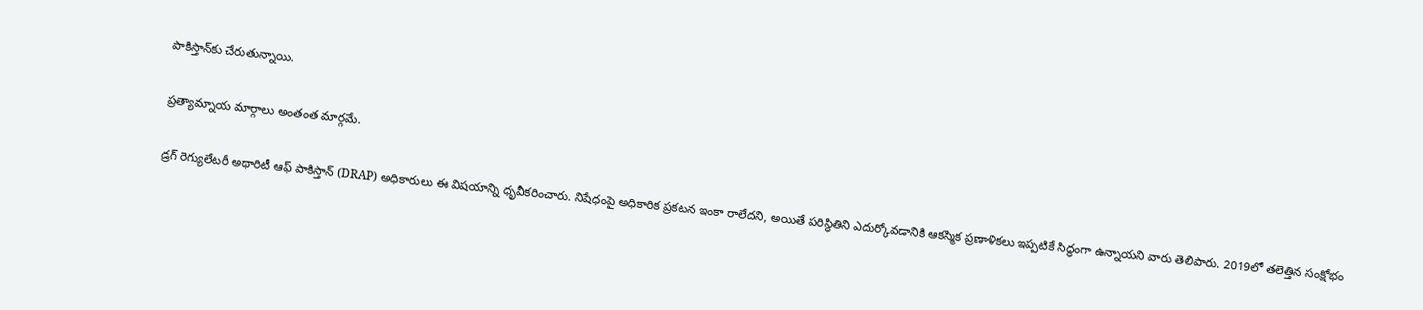పాకిస్తాన్‌కు చేరుతున్నాయి.

ప్రత్యామ్నాయ మార్గాలు అంతంత మార్గమే.

డ్రగ్ రెగ్యులేటరీ అథారిటీ ఆఫ్ పాకిస్తాన్ (DRAP) అధికారులు ఈ విషయాన్ని ధృవీకరించారు. నిషేధంపై అధికారిక ప్రకటన ఇంకా రాలేదని, అయితే పరిస్థితిని ఎదుర్కోవడానికి ఆకస్మిక ప్రణాళికలు ఇప్పటికే సిద్ధంగా ఉన్నాయని వారు తెలిపారు. 2019లో తలెత్తిన సంక్షోభం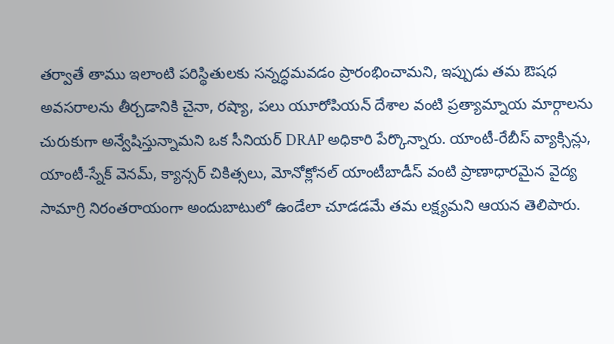తర్వాతే తాము ఇలాంటి పరిస్థితులకు సన్నద్ధమవడం ప్రారంభించామని, ఇప్పుడు తమ ఔషధ అవసరాలను తీర్చడానికి చైనా, రష్యా, పలు యూరోపియన్ దేశాల వంటి ప్రత్యామ్నాయ మార్గాలను చురుకుగా అన్వేషిస్తున్నామని ఒక సీనియర్ DRAP అధికారి పేర్కొన్నారు. యాంటీ-రేబీస్ వ్యాక్సిన్లు, యాంటీ-స్నేక్ వెనమ్, క్యాన్సర్ చికిత్సలు, మోనోక్లోనల్ యాంటీబాడీస్ వంటి ప్రాణాధారమైన వైద్య సామాగ్రి నిరంతరాయంగా అందుబాటులో ఉండేలా చూడడమే తమ లక్ష్యమని ఆయన తెలిపారు.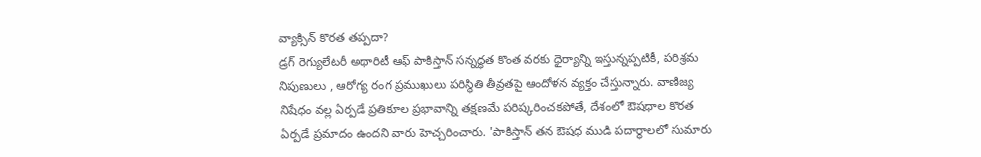వ్యాక్సిన్ కొరత తప్పదా?
డ్రగ్ రెగ్యులేటరీ అథారిటీ ఆఫ్ పాకిస్తాన్ సన్నద్ధత కొంత వరకు ధైర్యాన్ని ఇస్తున్నప్పటికీ, పరిశ్రమ నిపుణులు , ఆరోగ్య రంగ ప్రముఖులు పరిస్థితి తీవ్రతపై ఆందోళన వ్యక్తం చేస్తున్నారు. వాణిజ్య నిషేధం వల్ల ఏర్పడే ప్రతికూల ప్రభావాన్ని తక్షణమే పరిష్కరించకపోతే, దేశంలో ఔషధాల కొరత ఏర్పడే ప్రమాదం ఉందని వారు హెచ్చరించారు. 'పాకిస్తాన్ తన ఔషధ ముడి పదార్థాలలో సుమారు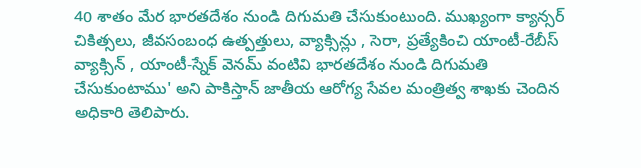40 శాతం మేర భారతదేశం నుండి దిగుమతి చేసుకుంటుంది. ముఖ్యంగా క్యాన్సర్ చికిత్సలు, జీవసంబంధ ఉత్పత్తులు, వ్యాక్సిన్లు , సెరా, ప్రత్యేకించి యాంటీ-రేబీస్ వ్యాక్సిన్ , యాంటీ-స్నేక్ వెనమ్ వంటివి భారతదేశం నుండి దిగుమతి చేసుకుంటాము' అని పాకిస్తాన్ జాతీయ ఆరోగ్య సేవల మంత్రిత్వ శాఖకు చెందిన అధికారి తెలిపారు.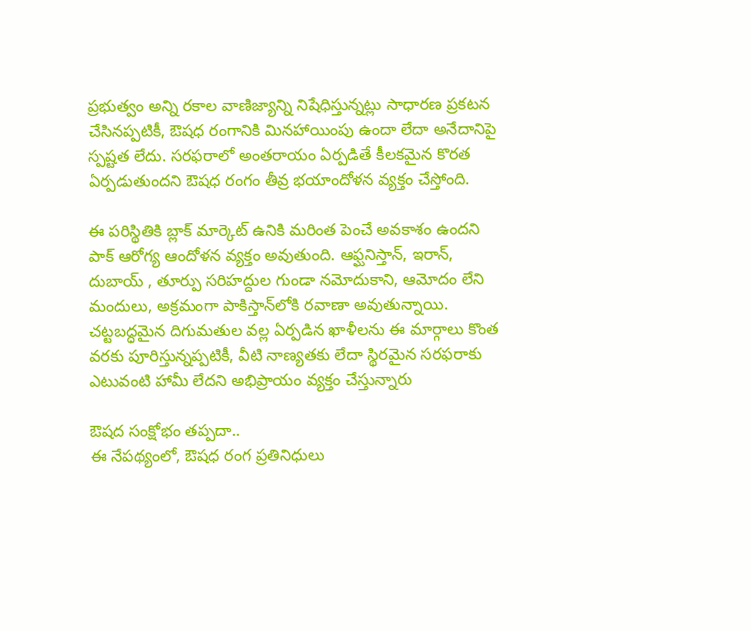ప్రభుత్వం అన్ని రకాల వాణిజ్యాన్ని నిషేధిస్తున్నట్లు సాధారణ ప్రకటన చేసినప్పటికీ, ఔషధ రంగానికి మినహాయింపు ఉందా లేదా అనేదానిపై స్పష్టత లేదు. సరఫరాలో అంతరాయం ఏర్పడితే కీలకమైన కొరత ఏర్పడుతుందని ఔషధ రంగం తీవ్ర భయాందోళన వ్యక్తం చేస్తోంది.

ఈ పరిస్థితికి బ్లాక్ మార్కెట్ ఉనికి మరింత పెంచే అవకాశం ఉందని పాక్ ఆరోగ్య ఆందోళన వ్యక్తం అవుతుంది. ఆఫ్ఘనిస్తాన్, ఇరాన్, దుబాయ్ , తూర్పు సరిహద్దుల గుండా నమోదుకాని, ఆమోదం లేని మందులు, అక్రమంగా పాకిస్తాన్‌లోకి రవాణా అవుతున్నాయి. చట్టబద్ధమైన దిగుమతుల వల్ల ఏర్పడిన ఖాళీలను ఈ మార్గాలు కొంత వరకు పూరిస్తున్నప్పటికీ, వీటి నాణ్యతకు లేదా స్థిరమైన సరఫరాకు ఎటువంటి హామీ లేదని అభిప్రాయం వ్యక్తం చేస్తున్నారు

ఔషద సంక్షోభం తప్పదా..
ఈ నేపథ్యంలో, ఔషధ రంగ ప్రతినిధులు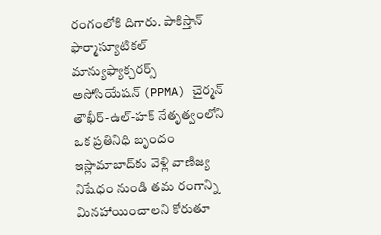రంగంలోకి దిగారు. పాకిస్తాన్ ఫార్మాస్యూటికల్ మాన్యుఫ్యాక్చరర్స్ అసోసియేషన్ (PPMA) చైర్మన్ తౌఖీర్-ఉల్-హక్ నేతృత్వంలోని ఒక ప్రతినిధి బృందం ఇస్లామాబాద్‌కు వెళ్లి వాణిజ్య నిషేధం నుండి తమ రంగాన్ని మినహాయించాలని కోరుతూ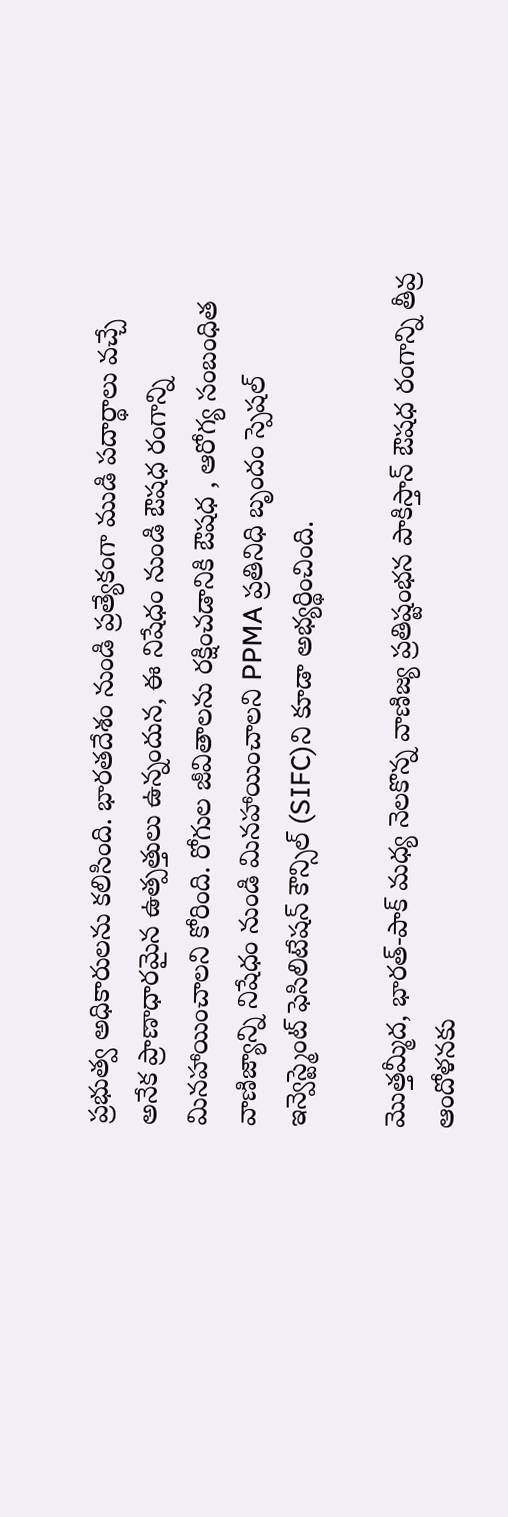ప్రభుత్వ అధికారులను కలిసింది. భారతదేశం నుండి ప్రత్యేకంగా ముడి పదార్థాలు వచ్చే అనేక ప్రాణాధారమైన ఉత్పత్తులు ఉన్నందున, ఈ నిషేధం నుండి ఔషధ రంగాన్ని మినహాయించాలని కోరింది. రోగుల జీవితాలను రక్షించడానికి ఔషధ , ఆరోగ్య సంబంధిత వాణిజ్యాన్ని నిషేధం నుండి మినహాయించాలని PPMA ప్రతినిధి బృందం స్పెషల్ ఇన్వెస్ట్మెంట్ ఫెసిలిటేషన్ కౌన్సిల్ (SIFC)ని కూడా అభ్యర్థించింది.

మొత్తమ్మీద, భారత్-పాక్ మధ్య నెలకొన్న వాణిజ్య ప్రతిష్టంభన పాకిస్తాన్ ఔషధ రంగాన్ని తీవ్ర ఆందోళనకు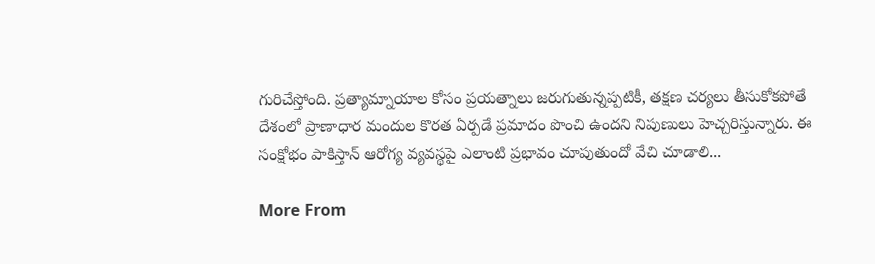గురిచేస్తోంది. ప్రత్యామ్నాయాల కోసం ప్రయత్నాలు జరుగుతున్నప్పటికీ, తక్షణ చర్యలు తీసుకోకపోతే దేశంలో ప్రాణాధార మందుల కొరత ఏర్పడే ప్రమాదం పొంచి ఉందని నిపుణులు హెచ్చరిస్తున్నారు. ఈ సంక్షోభం పాకిస్తాన్ ఆరోగ్య వ్యవస్థపై ఎలాంటి ప్రభావం చూపుతుందో వేచి చూడాలి...

More From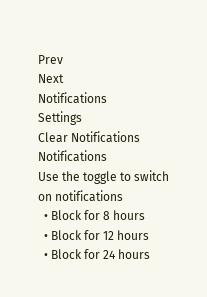Prev
Next
Notifications
Settings
Clear Notifications
Notifications
Use the toggle to switch on notifications
  • Block for 8 hours
  • Block for 12 hours
  • Block for 24 hours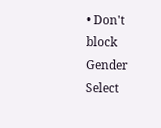• Don't block
Gender
Select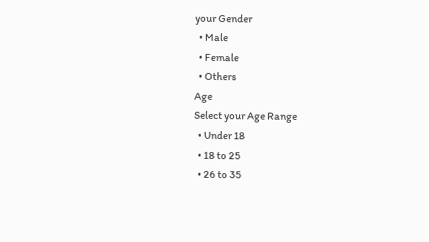your Gender
  • Male
  • Female
  • Others
Age
Select your Age Range
  • Under 18
  • 18 to 25
  • 26 to 35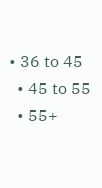• 36 to 45
  • 45 to 55
  • 55+